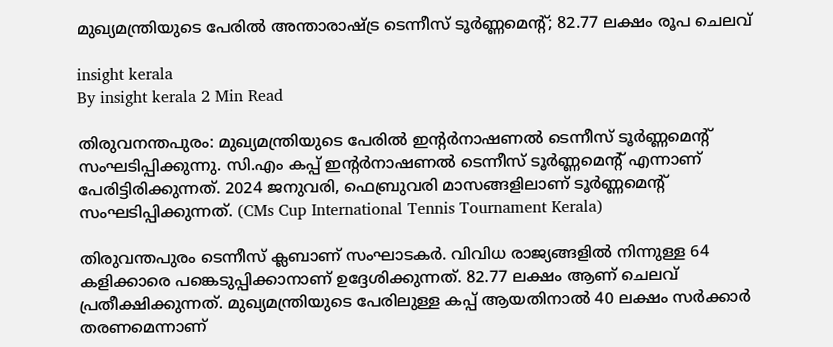മുഖ്യമന്ത്രിയുടെ പേരില്‍ അന്താരാഷ്ട്ര ടെന്നീസ് ടൂര്‍ണ്ണമെന്റ്; 82.77 ലക്ഷം രൂപ ചെലവ്

insight kerala
By insight kerala 2 Min Read

തിരുവനന്തപുരം: മുഖ്യമന്ത്രിയുടെ പേരില്‍ ഇന്റര്‍നാഷണല്‍ ടെന്നീസ് ടൂര്‍ണ്ണമെന്റ് സംഘടിപ്പിക്കുന്നു. സി.എം കപ്പ് ഇന്റര്‍നാഷണല്‍ ടെന്നീസ് ടൂര്‍ണ്ണമെന്റ് എന്നാണ് പേരിട്ടിരിക്കുന്നത്. 2024 ജനുവരി, ഫെബ്രുവരി മാസങ്ങളിലാണ് ടൂര്‍ണ്ണമെന്റ് സംഘടിപ്പിക്കുന്നത്. (CMs Cup International Tennis Tournament Kerala)

തിരുവന്തപുരം ടെന്നീസ് ക്ലബാണ് സംഘാടകര്‍. വിവിധ രാജ്യങ്ങളില്‍ നിന്നുള്ള 64 കളിക്കാരെ പങ്കെടുപ്പിക്കാനാണ് ഉദ്ദേശിക്കുന്നത്. 82.77 ലക്ഷം ആണ് ചെലവ് പ്രതീക്ഷിക്കുന്നത്. മുഖ്യമന്ത്രിയുടെ പേരിലുള്ള കപ്പ് ആയതിനാല്‍ 40 ലക്ഷം സര്‍ക്കാര്‍ തരണമെന്നാണ്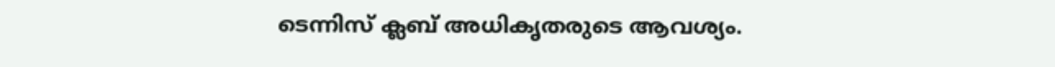ടെന്നിസ് ക്ലബ് അധികൃതരുടെ ആവശ്യം.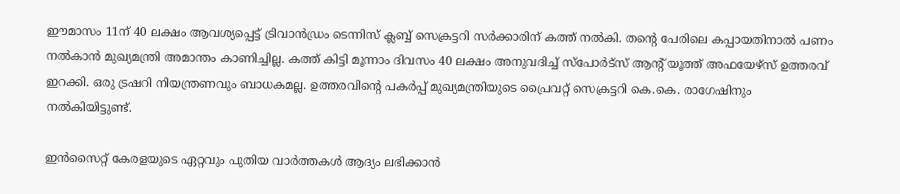ഈമാസം 11ന് 40 ലക്ഷം ആവശ്യപ്പെട്ട് ട്രിവാന്‍ഡ്രം ടെന്നിസ് ക്ലബ്ബ് സെക്രട്ടറി സര്‍ക്കാരിന് കത്ത് നല്‍കി. തന്റെ പേരിലെ കപ്പായതിനാല്‍ പണം നല്‍കാന്‍ മുഖ്യമന്ത്രി അമാന്തം കാണിച്ചില്ല. കത്ത് കിട്ടി മൂന്നാം ദിവസം 40 ലക്ഷം അനുവദിച്ച് സ്‌പോര്‍ട്‌സ് ആന്റ് യൂത്ത് അഫയേഴ്‌സ് ഉത്തരവ് ഇറക്കി. ഒരു ട്രഷറി നിയന്ത്രണവും ബാധകമല്ല. ഉത്തരവിന്റെ പകര്‍പ്പ് മുഖ്യമന്ത്രിയുടെ പ്രൈവറ്റ് സെക്രട്ടറി കെ.കെ. രാഗേഷിനും നല്‍കിയിട്ടുണ്ട്.

ഇൻസൈറ്റ് കേരളയുടെ ഏറ്റവും പുതിയ വാർത്തകൾ ആദ്യം ലഭിക്കാൻ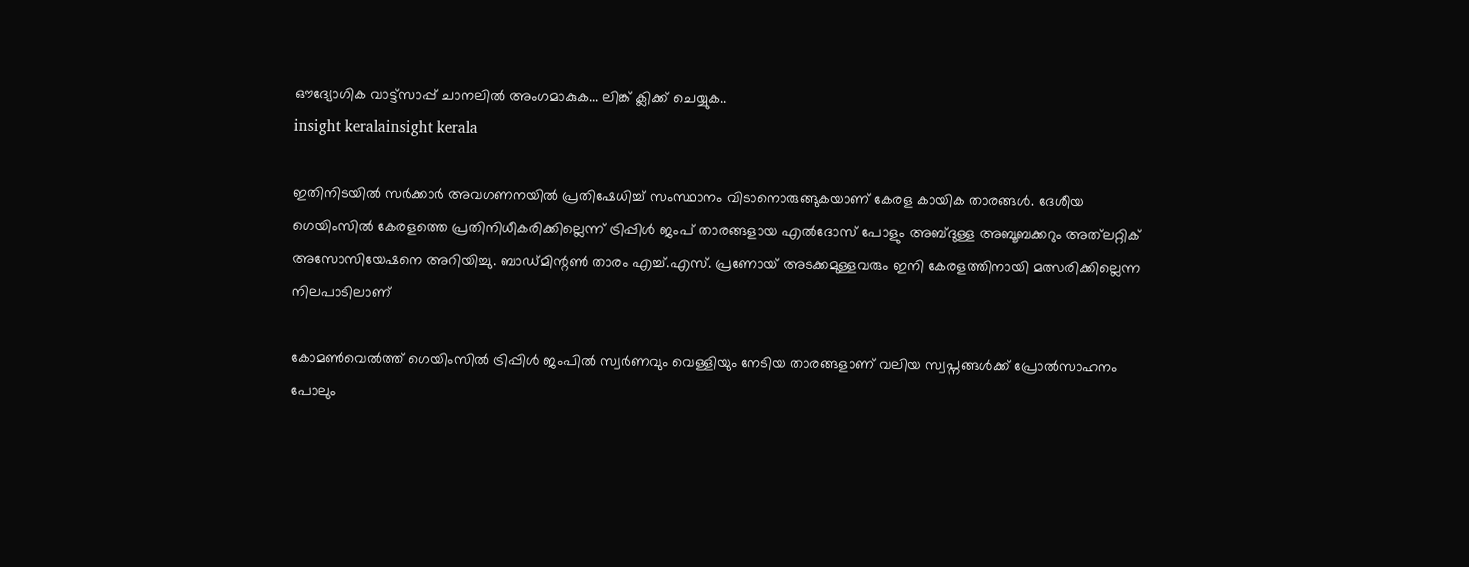ഔദ്യോഗിക വാട്ട്‌സാപ്പ് ചാനലിൽ അംഗമാകുക... ലിങ്ക് ക്ലിക്ക് ചെയ്യുക..
insight keralainsight kerala

ഇതിനിടയില്‍ സര്‍ക്കാര്‍ അവഗണനയില്‍ പ്രതിഷേധിച്ച് സംസ്ഥാനം വിടാനൊരുങ്ങുകയാണ് കേരള കായിക താരങ്ങള്‍. ദേശീയ ഗെയിംസില്‍ കേരളത്തെ പ്രതിനിധീകരിക്കില്ലെന്ന് ട്രിപ്പിള്‍ ജംപ് താരങ്ങളായ എല്‍ദോസ് പോളും അബ്ദുള്ള അബൂബക്കറും അത്‌ലറ്റിക് അസോസിയേഷനെ അറിയിച്ചു. ബാഡ്മിന്റണ്‍ താരം എച്ച്.എസ്. പ്രണോയ് അടക്കമുള്ളവരും ഇനി കേരളത്തിനായി മത്സരിക്കില്ലെന്ന നിലപാടിലാണ്

കോമണ്‍വെല്‍ത്ത് ഗെയിംസില്‍ ട്രിപ്പിള്‍ ജംപില്‍ സ്വര്‍ണവും വെള്ളിയും നേടിയ താരങ്ങളാണ് വലിയ സ്വപ്നങ്ങള്‍ക്ക് പ്രോല്‍സാഹനം പോലും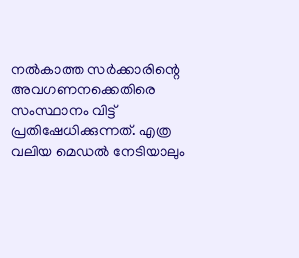നല്‍കാത്ത സര്‍ക്കാരിന്റെ അവഗണനക്കെതിരെ സംസ്ഥാനം വിട്ട് പ്രതിഷേധിക്കുന്നത്. എത്ര വലിയ മെഡല്‍ നേടിയാലും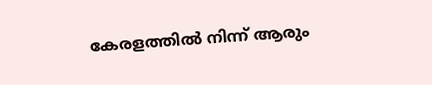കേരളത്തില്‍ നിന്ന് ആരും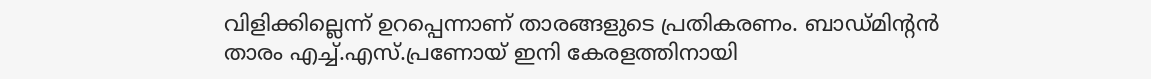വിളിക്കില്ലെന്ന് ഉറപ്പെന്നാണ് താരങ്ങളുടെ പ്രതികരണം. ബാഡ്മിന്റന്‍ താരം എച്ച്.എസ്.പ്രണോയ് ഇനി കേരളത്തിനായി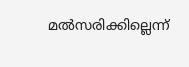മല്‍സരിക്കില്ലെന്ന്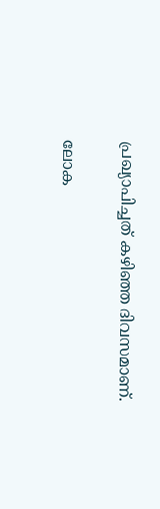പ്രഖ്യാപിച്ചത് കഴിഞ്ഞ ദിവസമാണ്.

ലോക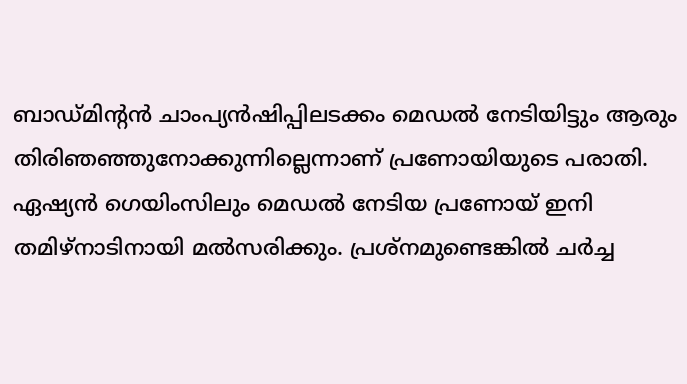ബാഡ്മിന്റന്‍ ചാംപ്യന്‍ഷിപ്പിലടക്കം മെഡല്‍ നേടിയിട്ടും ആരും തിരിഞഞ്ഞുനോക്കുന്നില്ലെന്നാണ് പ്രണോയിയുടെ പരാതി. ഏഷ്യന്‍ ഗെയിംസിലും മെഡല്‍ നേടിയ പ്രണോയ് ഇനി തമിഴ്‌നാടിനായി മല്‍സരിക്കും. പ്രശ്‌നമുണ്ടെങ്കില്‍ ചര്‍ച്ച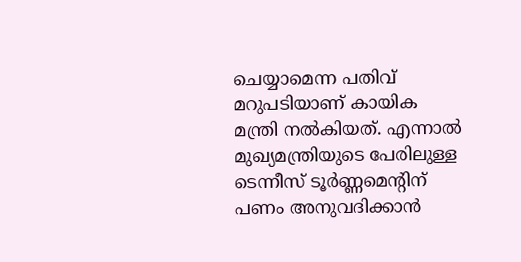ചെയ്യാമെന്ന പതിവ് മറുപടിയാണ് കായിക മന്ത്രി നല്‍കിയത്. എന്നാല്‍ മുഖ്യമന്ത്രിയുടെ പേരിലുള്ള ടെന്നീസ് ടൂര്‍ണ്ണമെന്റിന് പണം അനുവദിക്കാന്‍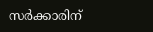സര്‍ക്കാരിന്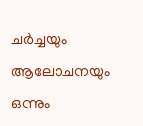ചര്‍ച്ചയും ആലോചനയും ഒന്നും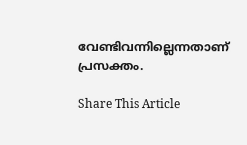വേണ്ടിവന്നില്ലെന്നതാണ് പ്രസക്തം.

Share This Article